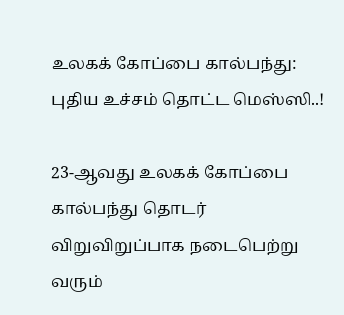உலகக் கோப்பை கால்பந்து: புதிய உச்சம் தொட்ட மெஸ்ஸி..!

23-ஆவது உலகக் கோப்பை கால்பந்து தொடர் விறுவிறுப்பாக நடைபெற்று வரும்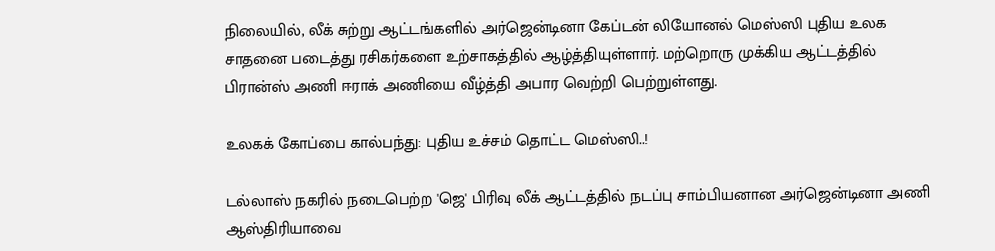நிலையில், லீக் சுற்று ஆட்டங்களில் அர்ஜென்டினா கேப்டன் லியோனல் மெஸ்ஸி புதிய உலக சாதனை படைத்து ரசிகர்களை உற்சாகத்தில் ஆழ்த்தியுள்ளார். மற்றொரு முக்கிய ஆட்டத்தில் பிரான்ஸ் அணி ஈராக் அணியை வீழ்த்தி அபார வெற்றி பெற்றுள்ளது.

உலகக் கோப்பை கால்பந்து: புதிய உச்சம் தொட்ட மெஸ்ஸி..!

டல்லாஸ் நகரில் நடைபெற்ற 'ஜெ' பிரிவு லீக் ஆட்டத்தில் நடப்பு சாம்பியனான அர்ஜென்டினா அணி ஆஸ்திரியாவை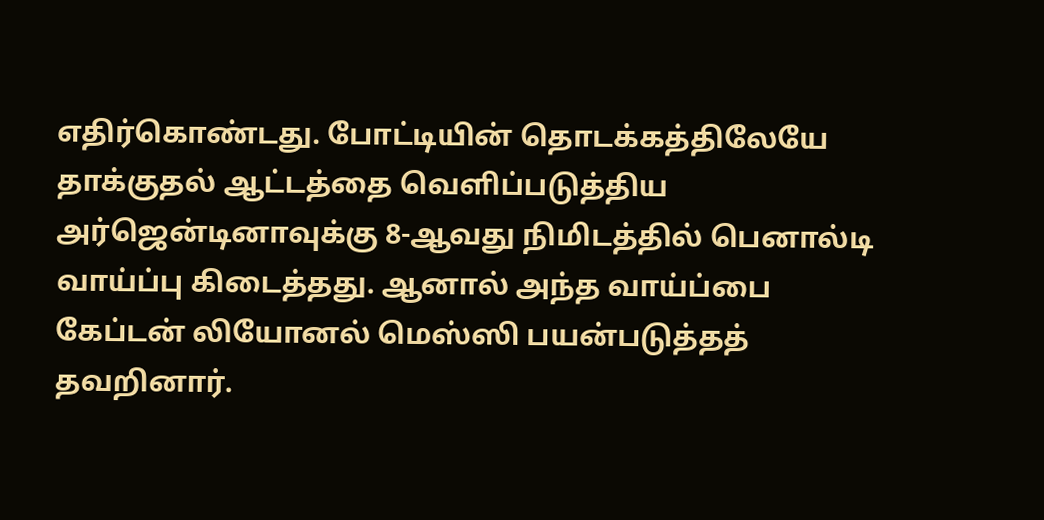எதிர்கொண்டது. போட்டியின் தொடக்கத்திலேயே தாக்குதல் ஆட்டத்தை வெளிப்படுத்திய அர்ஜென்டினாவுக்கு 8-ஆவது நிமிடத்தில் பெனால்டி வாய்ப்பு கிடைத்தது. ஆனால் அந்த வாய்ப்பை கேப்டன் லியோனல் மெஸ்ஸி பயன்படுத்தத் தவறினார்.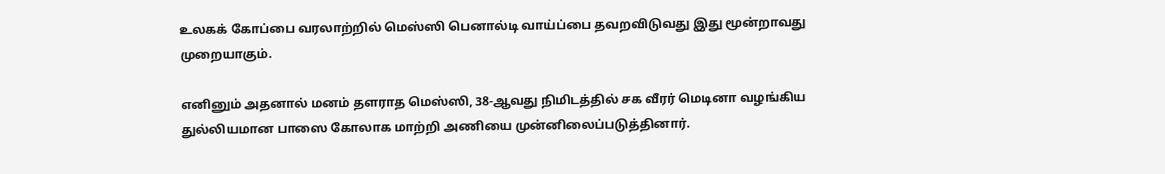உலகக் கோப்பை வரலாற்றில் மெஸ்ஸி பெனால்டி வாய்ப்பை தவறவிடுவது இது மூன்றாவது முறையாகும்.

எனினும் அதனால் மனம் தளராத மெஸ்ஸி, 38-ஆவது நிமிடத்தில் சக வீரர் மெடினா வழங்கிய துல்லியமான பாஸை கோலாக மாற்றி அணியை முன்னிலைப்படுத்தினார்.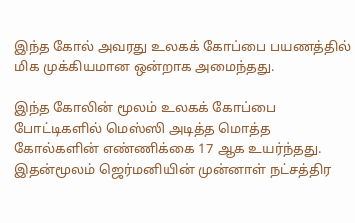இந்த கோல் அவரது உலகக் கோப்பை பயணத்தில் மிக முக்கியமான ஒன்றாக அமைந்தது.

இந்த கோலின் மூலம் உலகக் கோப்பை போட்டிகளில் மெஸ்ஸி அடித்த மொத்த கோல்களின் எண்ணிக்கை 17 ஆக உயர்ந்தது. இதன்மூலம் ஜெர்மனியின் முன்னாள் நட்சத்திர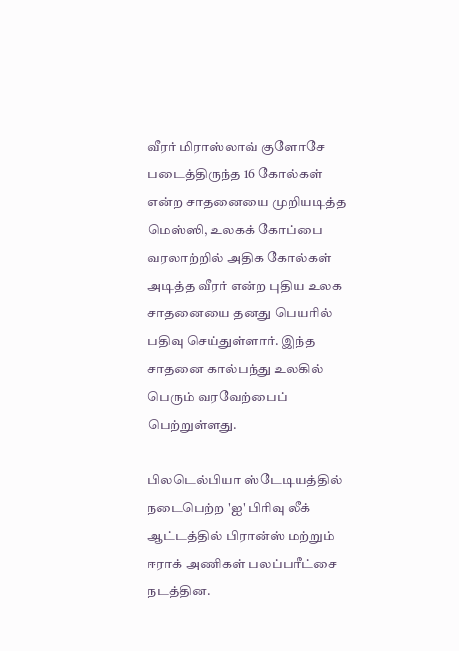வீரர் மிராஸ்லாவ் குளோசே படைத்திருந்த 16 கோல்கள் என்ற சாதனையை முறியடித்த மெஸ்ஸி, உலகக் கோப்பை வரலாற்றில் அதிக கோல்கள் அடித்த வீரர் என்ற புதிய உலக சாதனையை தனது பெயரில் பதிவு செய்துள்ளார். இந்த சாதனை கால்பந்து உலகில் பெரும் வரவேற்பைப் பெற்றுள்ளது.

பிலடெல்பியா ஸ்டேடியத்தில் நடைபெற்ற 'ஐ' பிரிவு லீக் ஆட்டத்தில் பிரான்ஸ் மற்றும் ஈராக் அணிகள் பலப்பரீட்சை நடத்தின.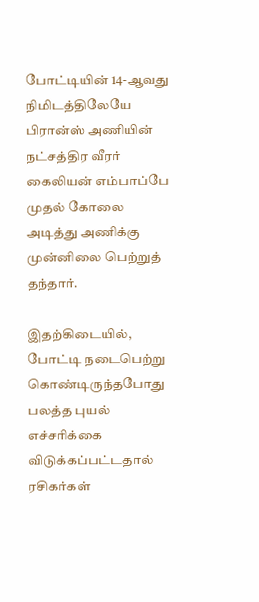போட்டியின் 14-ஆவது நிமிடத்திலேயே பிரான்ஸ் அணியின் நட்சத்திர வீரர் கைலியன் எம்பாப்பே முதல் கோலை அடித்து அணிக்கு முன்னிலை பெற்றுத் தந்தார்.

இதற்கிடையில், போட்டி நடைபெற்று கொண்டிருந்தபோது பலத்த புயல் எச்சரிக்கை விடுக்கப்பட்டதால் ரசிகர்கள்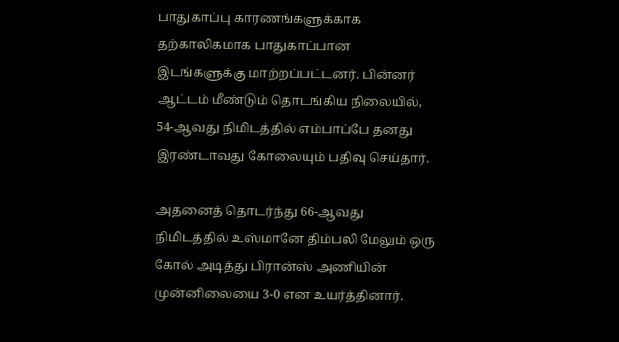பாதுகாப்பு காரணங்களுக்காக தற்காலிகமாக பாதுகாப்பான இடங்களுக்கு மாற்றப்பட்டனர். பின்னர் ஆட்டம் மீண்டும் தொடங்கிய நிலையில், 54-ஆவது நிமிடத்தில் எம்பாப்பே தனது இரண்டாவது கோலையும் பதிவு செய்தார்.

அதனைத் தொடர்ந்து 66-ஆவது நிமிடத்தில் உஸ்மானே திம்பலி மேலும் ஒரு கோல் அடித்து பிரான்ஸ் அணியின் முன்னிலையை 3-0 என உயர்த்தினார்.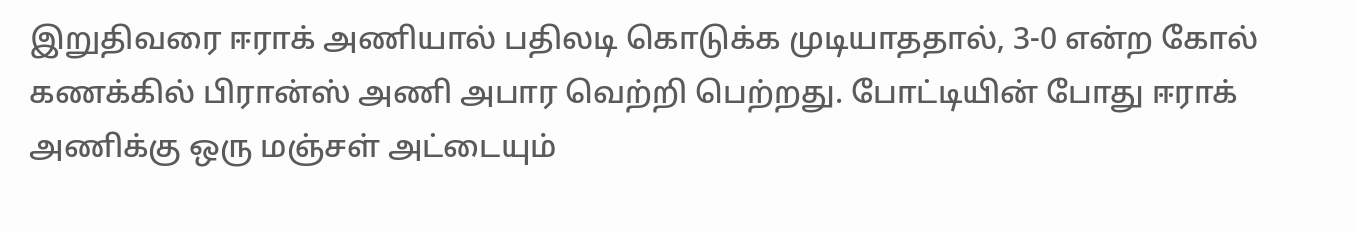இறுதிவரை ஈராக் அணியால் பதிலடி கொடுக்க முடியாததால், 3-0 என்ற கோல் கணக்கில் பிரான்ஸ் அணி அபார வெற்றி பெற்றது. போட்டியின் போது ஈராக் அணிக்கு ஒரு மஞ்சள் அட்டையும்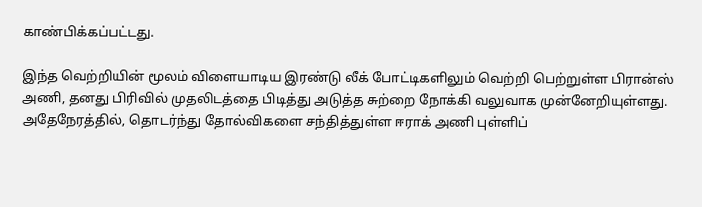காண்பிக்கப்பட்டது.

இந்த வெற்றியின் மூலம் விளையாடிய இரண்டு லீக் போட்டிகளிலும் வெற்றி பெற்றுள்ள பிரான்ஸ் அணி, தனது பிரிவில் முதலிடத்தை பிடித்து அடுத்த சுற்றை நோக்கி வலுவாக முன்னேறியுள்ளது. அதேநேரத்தில், தொடர்ந்து தோல்விகளை சந்தித்துள்ள ஈராக் அணி புள்ளிப்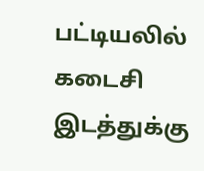பட்டியலில் கடைசி இடத்துக்கு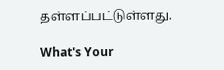தள்ளப்பட்டுள்ளது.

What's Your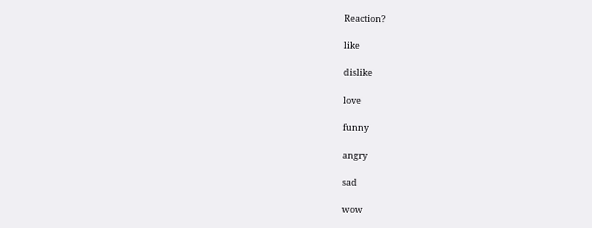Reaction?

like

dislike

love

funny

angry

sad

wow